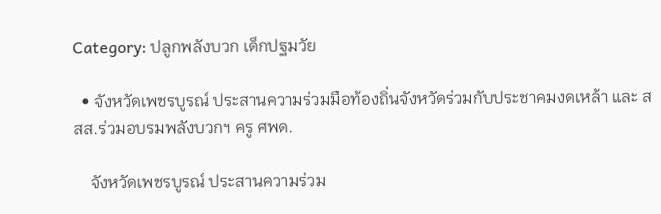Category: ปลูกพลังบวก เด็กปฐมวัย

  • จังหวัดเพชรบูรณ์ ประสานความร่วมมือท้องถิ่นจังหวัดร่วมกับประชาคมงดเหล้า และ สสส.ร่วมอบรมพลังบวกฯ ครู ศพด.

    จังหวัดเพชรบูรณ์ ประสานความร่วม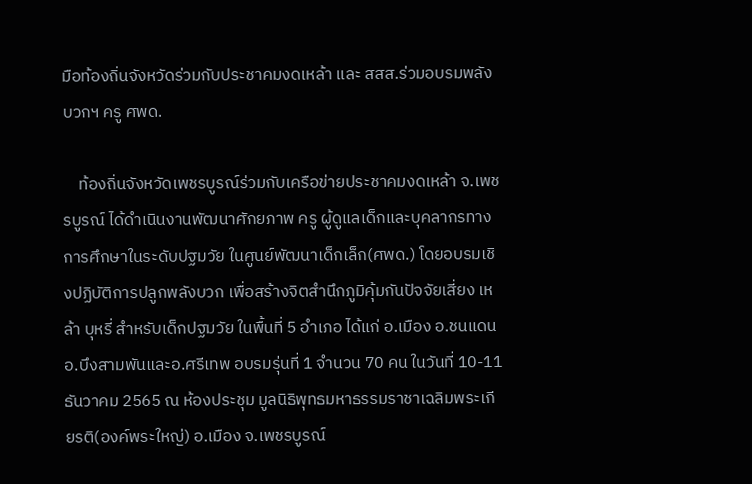มือท้องถิ่นจังหวัดร่วมกับประชาคมงดเหล้า และ สสส.ร่วมอบรมพลังบวกฯ ครู ศพด.

    ท้องถิ่นจังหวัดเพชรบูรณ์ร่วมกับเครือข่ายประชาคมงดเหล้า จ.เพชรบูรณ์ ได้ดำเนินงานพัฒนาศักยภาพ ครู ผู้ดูแลเด็กและบุคลากรทางการศึกษาในระดับปฐมวัย ในศูนย์พัฒนาเด็กเล็ก(ศพด.) โดยอบรมเชิงปฏิบัติการปลูกพลังบวก เพื่อสร้างจิตสำนึกภูมิคุ้มกันปัจจัยเสี่ยง เหล้า บุหรี่ สำหรับเด็กปฐมวัย ในพื้นที่ 5 อำเภอ ได้แก่ อ.เมือง อ.ชนแดน อ.บึงสามพันและอ.ศรีเทพ อบรมรุ่นที่ 1 จำนวน 70 คน ในวันที่ 10-11 ธันวาคม 2565 ณ ห้องประชุม มูลนิธิพุทธมหาธรรมราชาเฉลิมพระเกียรติ(องค์พระใหญ่) อ.เมือง จ.เพชรบูรณ์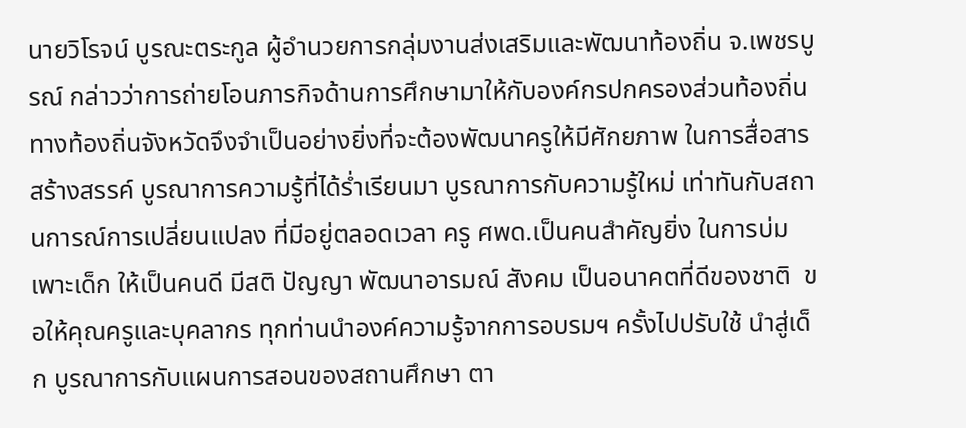นายวิโรจน์ บูรณะตระกูล ผู้อำนวยการกลุ่มงานส่งเสริมและพัฒนาท้องถิ่น จ.เพชรบูรณ์ กล่าวว่าการถ่ายโอนภารกิจด้านการศึกษามาให้กับองค์กรปกครองส่วนท้องถิ่น ทางท้องถิ่นจังหวัดจึงจำเป็นอย่างยิ่งที่จะต้องพัฒนาครูให้มีศักยภาพ ในการสื่อสาร สร้างสรรค์ บูรณาการความรู้ที่ได้ร่ำเรียนมา บูรณาการกับความรู้ใหม่ เท่าทันกับสถานการณ์การเปลี่ยนแปลง ที่มีอยู่ตลอดเวลา ครู ศพด.เป็นคนสำคัญยิ่ง ในการบ่มเพาะเด็ก ให้เป็นคนดี มีสติ ปัญญา พัฒนาอารมณ์ สังคม เป็นอนาคตที่ดีของชาติ  ขอให้คุณครูและบุคลากร ทุกท่านนำองค์ความรู้จากการอบรมฯ ครั้งไปปรับใช้ นำสู่เด็ก บูรณาการกับแผนการสอนของสถานศึกษา ตา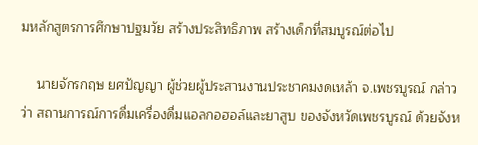มหลักสูตรการศึกษาปฐมวัย สร้างประสิทธิภาพ สร้างเด็กที่สมบูรณ์ต่อไป

    นายจักรกฤษ ยศปัญญา ผู้ช่วยผู้ประสานงานประชาคมงดเหล้า จ.เพชรบูรณ์ กล่าวว่า สถานการณ์การดื่มเครื่องดื่มแอลกอฮอล์และยาสูบ ของจังหวัดเพชรบูรณ์ ด้วยจังห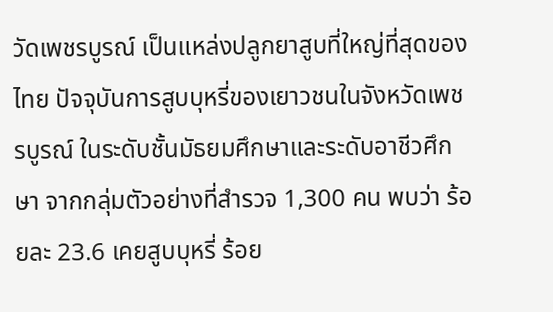วัดเพชรบูรณ์ เป็นแหล่งปลูกยาสูบที่ใหญ่ที่สุดของไทย ปัจจุบันการสูบบุหรี่ของเยาวชนในจังหวัดเพชรบูรณ์ ในระดับชั้นมัธยมศึกษาและระดับอาชีวศึกษา จากกลุ่มตัวอย่างที่สำรวจ 1,300 คน พบว่า ร้อยละ 23.6 เคยสูบบุหรี่ ร้อย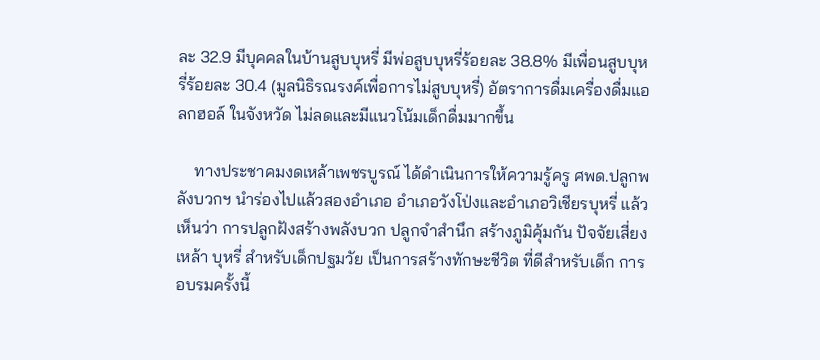ละ 32.9 มีบุคคลในบ้านสูบบุหรี่ มีพ่อสูบบุหรี่ร้อยละ 38.8% มีเพื่อนสูบบุหรี่ร้อยละ 30.4 (มูลนิธิรณรงค์เพื่อการไม่สูบบุหรี่) อัตราการดื่มเครื่องดื่มแอลกฮอล์ ในจังหวัด ไม่ลดและมีแนวโน้มเด็กดื่มมากขึ้น

    ทางประชาคมงดเหล้าเพชรบูรณ์ ได้ดำเนินการให้ความรู้ครู ศพด.ปลูกพลังบวกฯ นำร่องไปแล้วสองอำเภอ อำเภอวังโป่งและอำเภอวิเชียรบุหรี่ แล้วเห็นว่า การปลูกฝังสร้างพลังบวก ปลูกจำสำนึก สร้างภูมิคุ้มกัน ปัจจัยเสี่ยง เหล้า บุหรี่ สำหรับเด็กปฐมวัย เป็นการสร้างทักษะชีวิต ที่ดีสำหรับเด็ก การอบรมครั้งนี้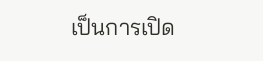เป็นการเปิด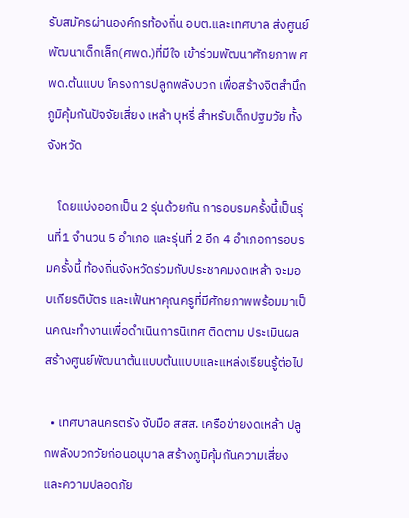รับสมัครผ่านองค์กรท้องถิ่น อบต.และเทศบาล ส่งศูนย์พัฒนาเด็กเล็ก(ศพด.)ที่มีใจ เข้าร่วมพัฒนาศักยภาพ ศพด.ต้นแบบ โครงการปลูกพลังบวก เพื่อสร้างจิตสำนึกภูมิคุ้มกันปัจจัยเสี่ยง เหล้า บุหรี่ สำหรับเด็กปฐมวัย ทั้งจังหวัด

    โดยแบ่งออกเป็น 2 รุ่นด้วยกัน การอบรมครั้งนี้เป็นรุ่นที่1 จำนวน 5 อำเภอ และรุ่นที่ 2 อีก 4 อำเภอการอบรมครั้งนี้ ท้องถิ่นจังหวัดร่วมกับประชาคมงดเหล้า จะมอบเกียรติบัตร และเฟ้นหาคุณครูที่มีศักยภาพพร้อมมาเป็นคณะทำงานเพื่อดำเนินการนิเทศ ติดตาม ประเมินผล สร้างศูนย์พัฒนาต้นแบบต้นแบบและแหล่งเรียนรู้ต่อไป

  • เทศบาลนครตรัง จับมือ สสส. เครือข่ายงดเหล้า ปลูกพลังบวกวัยก่อนอนุบาล สร้างภูมิคุ้มกันความเสี่ยงและความปลอดภัย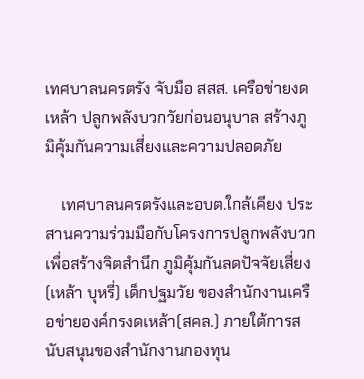เทศบาลนครตรัง จับมือ สสส. เครือข่ายงดเหล้า ปลูกพลังบวกวัยก่อนอนุบาล สร้างภูมิคุ้มกันความเสี่ยงและความปลอดภัย

    เทศบาลนครตรังและอบต.ใกล้เคียง ประสานความร่วมมือกับโครงการปลูกพลังบวก เพื่อสร้างจิตสำนึก ภูมิคุ้มกันลดปัจจัยเสี่ยง(เหล้า บุหรี่) เด็กปฐมวัย ของสำนักงานเครือข่ายองค์กรงดเหล้า(สคล.) ภายใต้การสนับสนุนของสำนักงานกองทุน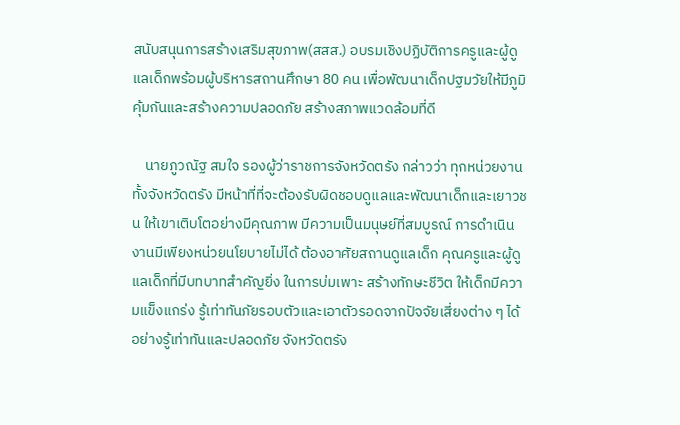สนับสนุนการสร้างเสริมสุขภาพ(สสส.) อบรมเชิงปฏิบัติการครูและผู้ดูแลเด็กพร้อมผู้บริหารสถานศึกษา 80 คน เพื่อพัฒนาเด็กปฐมวัยให้มีภูมิคุ้มกันและสร้างความปลอดภัย สร้างสภาพแวดล้อมที่ดี

    นายภูวณัฐ สมใจ รองผู้ว่าราชการจังหวัดตรัง กล่าวว่า ทุกหน่วยงานทั้งจังหวัดตรัง มีหน้าที่ที่จะต้องรับผิดชอบดูแลและพัฒนาเด็กและเยาวชน ให้เขาเติบโตอย่างมีคุณภาพ มีความเป็นมนุษย์ที่สมบูรณ์ การดำเนินงานมีเพียงหน่วยนโยบายไม่ได้ ต้องอาศัยสถานดูแลเด็ก คุณครูและผู้ดูแลเด็กที่มีบทบาทสำคัญยิ่ง ในการบ่มเพาะ สร้างทักษะชีวิต ให้เด็กมีความแข็งแกร่ง รู้เท่าทันภัยรอบตัวและเอาตัวรอดจากปัจจัยเสี่ยงต่าง ๆ ได้อย่างรู้เท่าทันและปลอดภัย จังหวัดตรัง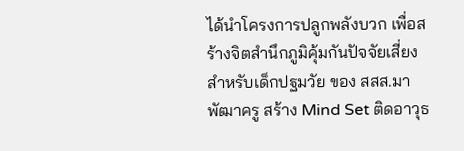ได้นำโครงการปลูกพลังบวก เพื่อสร้างจิตสำนึกภูมิคุ้มกันปัจจัยเสี่ยง สำหรับเด็กปฐมวัย ของ สสส.มาพัฒาครู สร้าง Mind Set ติดอาวุธ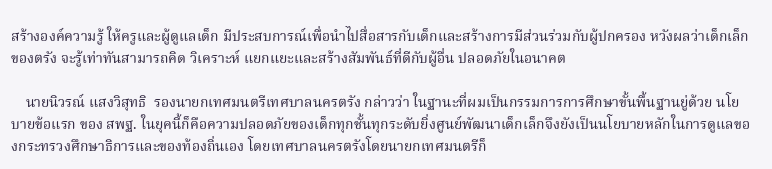สร้างองค์ความรู้ ให้ครูและผู้ดูแลเด็ก มีประสบการณ์เพื่อนำไปสื่อสารกับเด็กและสร้างการมีส่วนร่วมกับผู้ปกครอง หวังผลว่าเด็กเล็กของตรัง จะรู้เท่าทันสามารถคิด วิเคราะห์ แยกแยะและสร้างสัมพันธ์ที่ดีกับผู้อื่น ปลอดภัยในอนาคต

    นายนิวรณ์ แสงวิสุทธิ  รองนายกเทศมนตรีเทศบาลนครตรัง กล่าวว่า ในฐานะที่ผมเป็นกรรมการการศึกษาขั้นพื้นฐานยู่ด้วย นโยบายข้อแรก ของ สพฐ. ในยุคนี้ก็คือความปลอดภัยของเด็กทุกชั้นทุกระดับยิ่งศูนย์พัฒนาเด็กเล็กจึงยังเป็นนโยบายหลักในการดูแลของกระทรวงศึกษาธิการและของท้องถิ่นเอง โดยเทศบาลนครตรังโดยนายกเทศมนตรีก็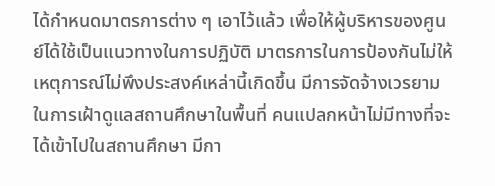ได้กำหนดมาตรการต่าง ๆ เอาไว้แล้ว เพื่อให้ผู้บริหารของศูนย์ได้ใช้เป็นแนวทางในการปฏิบัติ มาตรการในการป้องกันไม่ให้เหตุการณ์ไม่พึงประสงค์เหล่านี้เกิดขึ้น มีการจัดจ้างเวรยามในการเฝ้าดูแลสถานศึกษาในพื้นที่ คนแปลกหน้าไม่มีทางที่จะได้เข้าไปในสถานศึกษา มีกา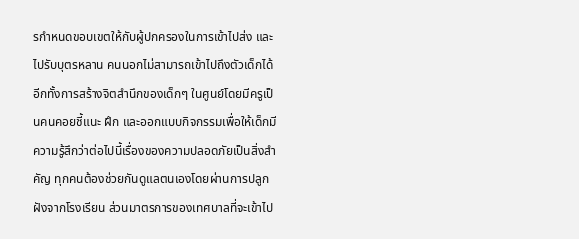รกำหนดขอบเขตให้กับผู้ปกครองในการเข้าไปส่ง และไปรับบุตรหลาน คนนอกไม่สามารถเข้าไปถึงตัวเด็กได้ อีกทั้งการสร้างจิตสำนึกของเด็กๆ ในศูนย์โดยมีครูเป็นคนคอยชี้แนะ ฝึก และออกแบบกิจกรรมเพื่อให้เด็กมีความรู้สึกว่าต่อไปนี้เรื่องของความปลอดภัยเป็นสิ่งสำคัญ ทุกคนต้องช่วยกันดูแลตนเองโดยผ่านการปลูกฝังจากโรงเรียน ส่วนมาตรการของเทศบาลที่จะเข้าไป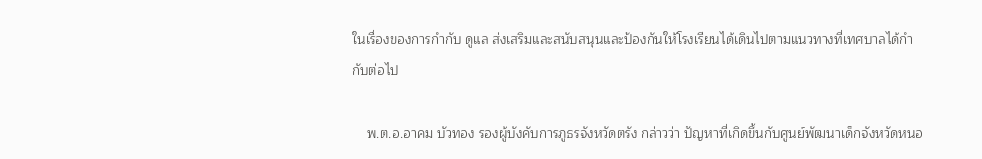ในเรื่องของการกำกับ ดูแล ส่งเสริมและสนับสนุนและป้องกันให้โรงเรียนได้เดินไปตามแนวทางที่เทศบาลได้กำกับต่อไป

    พ.ต.อ.อาคม บัวทอง รองผู้บังคับการภูธรจังหวัดตรัง กล่าวว่า ปัญหาที่เกิดขึ้นกับศูนย์พัฒนาเด็กจังหวัดหนอ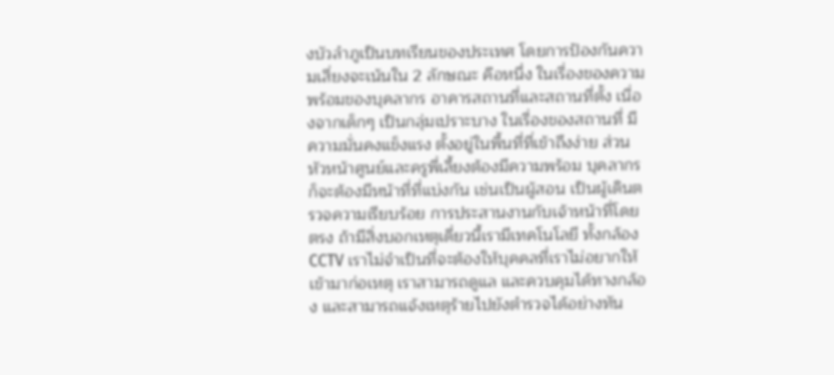งบัวลำภูเป็นบทเรียนของประเทศ โดยการป้องกันความเสี่ยงจะเน้นใน 2 ลักษณะ คือหนึ่ง ในเรื่องของความพร้อมของบุคลากร อาคารสถานที่และสถานที่ตั้ง เนื่องจากเด็กๆ เป็นกลุ่มเปราะบาง ในเรื่องของสถานที่ มีความมั่นคงแข็งแรง ตั้งอยู่ในพื้นที่ที่เข้าถึงง่าย ส่วนหัวหน้าศูนย์และครูพี่เลี้ยงต้องมีความพร้อม บุคลากรก็จะต้องมีหน้าที่ที่แบ่งกัน เช่นเป็นผู้สอน เป็นผู้เดินตรวจความเรียบร้อย การประสานงานกับเจ้าหน้าที่โดยตรง ถ้ามีสิ่งบอกเหตุเดี่ยวนี้เรามีเทคโนโลยี ทั้งกล้อง CCTV เราไม่จำเป็นที่จะต้องให้บุคคลที่เราไม่อยากให้เข้ามาก่อเหตุ เราสามารถดูแล และควบคุมได้ทางกล้อง และสามารถแจ้งเหตุร้ายไปยังตำรวจได้อย่างทัน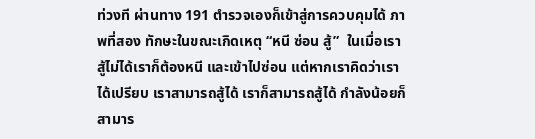ท่วงที ผ่านทาง 191 ตำรวจเองก็เข้าสู่การควบคุมได้ ภาพที่สอง ทักษะในขณะเกิดเหตุ “หนี ซ่อน สู้”  ในเมื่อเราสู้ไม่ได้เราก็ต้องหนี และเข้าไปซ่อน แต่หากเราคิดว่าเราได้เปรียบ เราสามารถสู้ได้ เราก็สามารถสู้ได้ กำลังน้อยก็สามาร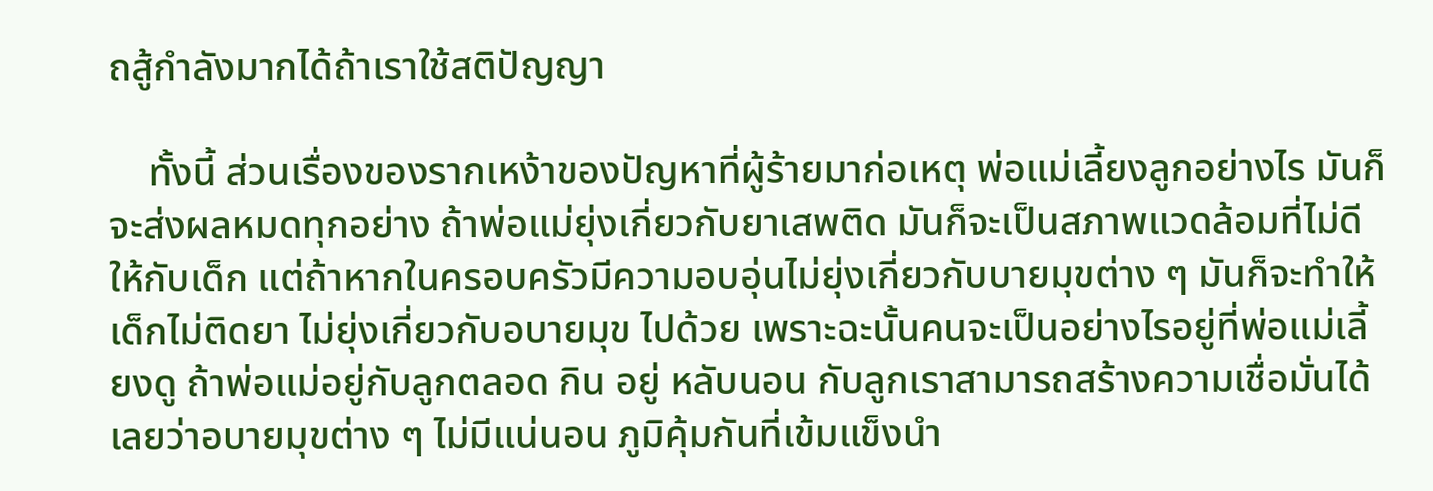ถสู้กำลังมากได้ถ้าเราใช้สติปัญญา

    ทั้งนี้ ส่วนเรื่องของรากเหง้าของปัญหาที่ผู้ร้ายมาก่อเหตุ พ่อแม่เลี้ยงลูกอย่างไร มันก็จะส่งผลหมดทุกอย่าง ถ้าพ่อแม่ยุ่งเกี่ยวกับยาเสพติด มันก็จะเป็นสภาพแวดล้อมที่ไม่ดีให้กับเด็ก แต่ถ้าหากในครอบครัวมีความอบอุ่นไม่ยุ่งเกี่ยวกับบายมุขต่าง ๆ มันก็จะทำให้เด็กไม่ติดยา ไม่ยุ่งเกี่ยวกับอบายมุข ไปด้วย เพราะฉะนั้นคนจะเป็นอย่างไรอยู่ที่พ่อแม่เลี้ยงดู ถ้าพ่อแม่อยู่กับลูกตลอด กิน อยู่ หลับนอน กับลูกเราสามารถสร้างความเชื่อมั่นได้เลยว่าอบายมุขต่าง ๆ ไม่มีแน่นอน ภูมิคุ้มกันที่เข้มแข็งนำ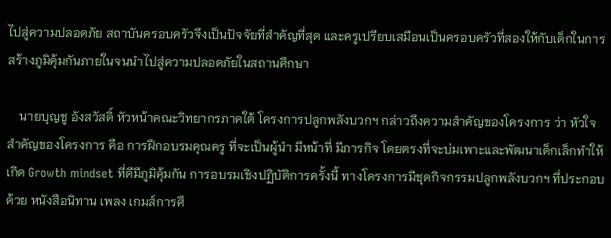ไปสู่ความปลอดภัย สถาบันครอบครัวจึงเป็นปัจจัยที่สำคัญที่สุด และครูเปรียบเสมือนเป็นครอบครัวที่สองให้กับเด็กในการสร้างภูมิคุ้มกันภายในจนนำไปสู่ความปลอดภัยในสถานศึกษา

    นายบุญชู อังสวัสดิ์ หัวหน้าคณะวิทยากรภาคใต้ โครงการปลูกพลังบวกฯ กล่าวถึงความสำคัญของโครงการ ว่า หัวใจสำคัญของโครงการ คือ การฝึกอบรมคุณครู ที่จะเป็นผู้นำ มีหน้าที่ มีภารกิจ โดยตรงที่จะบ่มเพาะและพัฒนาเด็กเล็กทำให้เกิด Growth mindset ที่ดีมีภูมิคุ้มกัน การอบรมเชิงปฏิบัติการครั้งนี้ ทางโครงการมีชุดกิจกรรมปลูกพลังบวกฯ ที่ประกอบด้วย หนังสือนิทาน เพลง เกมส์การศึ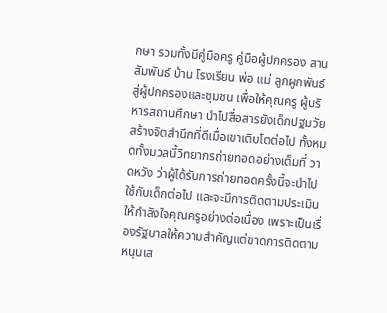กษา รวมทั้งมีคู่มือครู คู่มือผู้ปกครอง สานสัมพันธ์ บ้าน โรงเรียน พ่อ แม่ ลูกผูกพันธ์ สู่ผู้ปกครองและชุมชน เพื่อให้คุณครู ผู้บริหารสถานศึกษา นำไปสื่อสารยังเด็กปฐมวัย สร้างจิตสำนึกที่ดีเมื่อเขาเติบโตต่อไป ทั้งหมดทั้งมวลนี้วิทยากรถ่ายทอดอย่างเต็มที่ วาดหวัง ว่าผู้ได้รับการถ่ายทอดครั้งนี้จะนำไปใช้กับเด็กต่อไป และจะมีการติดตามประเมินให้กำลังใจคุณครูอย่างต่อเนื่อง เพราะเป็นเรื่องรัฐบาลให้ความสำคัญแต่ขาดการติดตามหนุนเส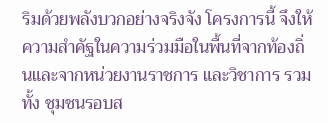ริมด้วยพลังบวกอย่างจริงจัง โครงการนี้ จึงให้ความสำคัฐในความร่วมมือในพื้นที่จากท้องถิ่นและจากหน่วยงานราชการ และวิชาการ รวมทั้ง ชุมชนรอบส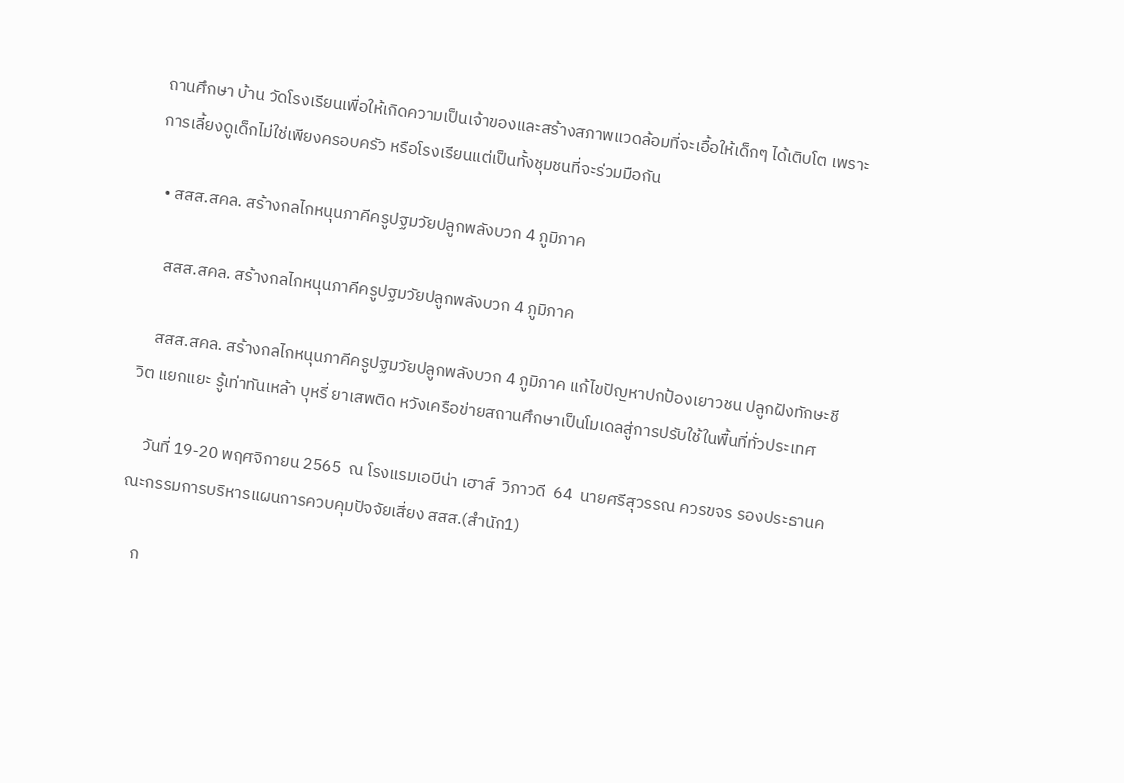ถานศึกษา บ้าน วัดโรงเรียนเพื่อให้เกิดความเป็นเจ้าของและสร้างสภาพแวดล้อมที่จะเอื้อให้เด็กๆ ได้เติบโต เพราะการเลี้ยงดูเด็กไม่ใช่เพียงครอบครัว หรือโรงเรียนแต่เป็นทั้งชุมชนที่จะร่วมมือกัน

  • สสส.สคล. สร้างกลไกหนุนภาคีครูปฐมวัยปลูกพลังบวก 4 ภูมิภาค

    สสส.สคล. สร้างกลไกหนุนภาคีครูปฐมวัยปลูกพลังบวก 4 ภูมิภาค

    สสส.สคล. สร้างกลไกหนุนภาคีครูปฐมวัยปลูกพลังบวก 4 ภูมิภาค แก้ไขปัญหาปกป้องเยาวชน ปลูกฝังทักษะชีวิต แยกแยะ รู้เท่าทันเหล้า บุหรี่ ยาเสพติด หวังเครือข่ายสถานศึกษาเป็นโมเดลสู่การปรับใช้ในพื้นที่ทั่วประเทศ

    วันที่ 19-20 พฤศจิกายน 2565  ณ โรงแรมเอบีน่า เฮาส์  วิภาวดี  64  นายศรีสุวรรณ ควรขจร รองประธานคณะกรรมการบริหารแผนการควบคุมปัจจัยเสี่ยง สสส.(สำนัก1)

    ก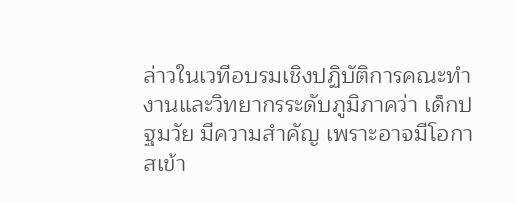ล่าวในเวทีอบรมเชิงปฏิบัติการคณะทำงานและวิทยากรระดับภูมิภาคว่า เด็กปฐมวัย มีความสำคัญ เพราะอาจมีโอกาสเข้า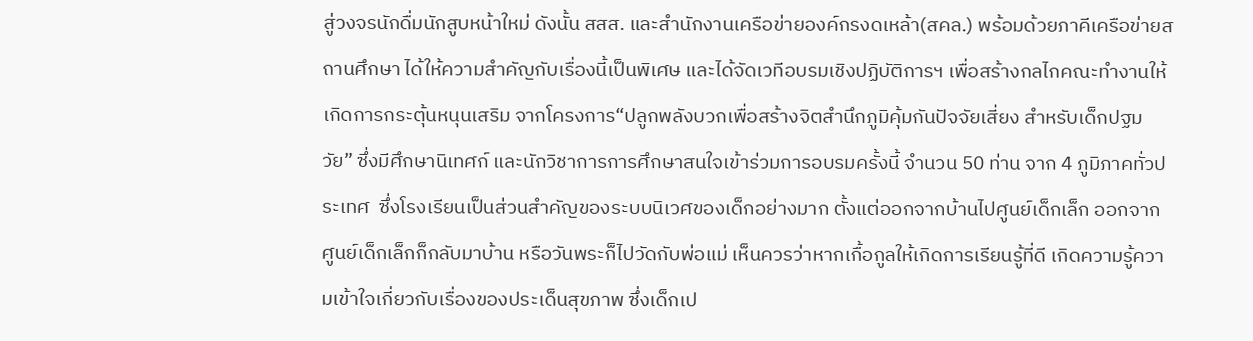สู่วงจรนักดื่มนักสูบหน้าใหม่ ดังนั้น สสส. และสำนักงานเครือข่ายองค์กรงดเหล้า(สคล.) พร้อมด้วยภาคีเครือข่ายสถานศึกษา ได้ให้ความสำคัญกับเรื่องนี้เป็นพิเศษ และได้จัดเวทีอบรมเชิงปฏิบัติการฯ เพื่อสร้างกลไกคณะทำงานให้เกิดการกระตุ้นหนุนเสริม จากโครงการ“ปลูกพลังบวกเพื่อสร้างจิตสำนึกภูมิคุ้มกันปัจจัยเสี่ยง สำหรับเด็กปฐมวัย” ซึ่งมีศึกษานิเทศก์ และนักวิชาการการศึกษาสนใจเข้าร่วมการอบรมครั้งนี้ จำนวน 50 ท่าน จาก 4 ภูมิภาคทั่วประเทศ  ซึ่งโรงเรียนเป็นส่วนสำคัญของระบบนิเวศของเด็กอย่างมาก ตั้งแต่ออกจากบ้านไปศูนย์เด็กเล็ก ออกจากศูนย์เด็กเล็กก็กลับมาบ้าน หรือวันพระก็ไปวัดกับพ่อแม่ เห็นควรว่าหากเกื้อกูลให้เกิดการเรียนรู้ที่ดี เกิดความรู้ความเข้าใจเกี่ยวกับเรื่องของประเด็นสุขภาพ ซึ่งเด็กเป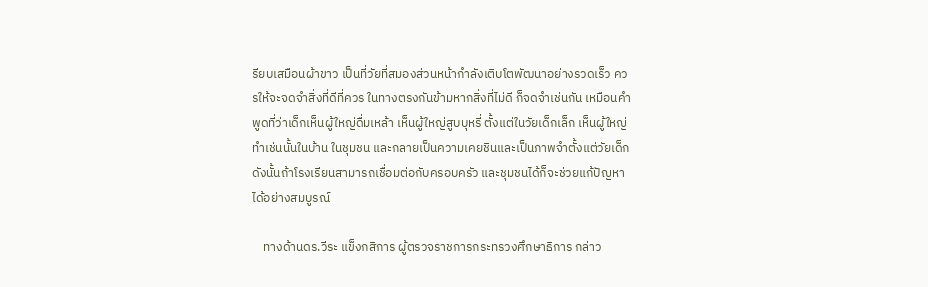รียบเสมือนผ้าขาว เป็นที่วัยที่สมองส่วนหน้ากำลังเติบโตพัฒนาอย่างรวดเร็ว ควรให้จะจดจำสิ่งที่ดีที่ควร ในทางตรงกันข้ามหากสิ่งที่ไม่ดี ก็จดจำเช่นกัน เหมือนคำพูดที่ว่าเด็กเห็นผู้ใหญ่ดื่มเหล้า เห็นผู้ใหญ่สูบบุหรี่ ตั้งแต่ในวัยเด็กเล็ก เห็นผู้ใหญ่ทำเช่นนั้นในบ้าน ในชุมชน และกลายเป็นความเคยชินและเป็นภาพจำตั้งแต่วัยเด็ก ดังนั้นถ้าโรงเรียนสามารถเชื่อมต่อกับครอบครัว และชุมชนได้ก็จะช่วยแก้ปัญหาได้อย่างสมบูรณ์

    ทางด้านดร.วีระ แข็งกสิการ ผู้ตรวจราชการกระทรวงศึกษาธิการ กล่าว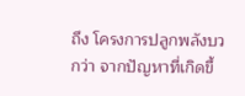ถึง โครงการปลูกพลังบวกว่า จากปัญหาที่เกิดขึ้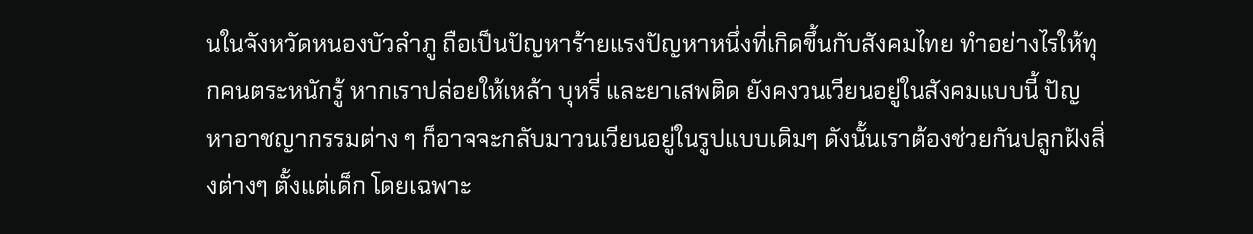นในจังหวัดหนองบัวลำภู ถือเป็นปัญหาร้ายแรงปัญหาหนึ่งที่เกิดขึ้นกับสังคมไทย ทำอย่างไรให้ทุกคนตระหนักรู้ หากเราปล่อยให้เหล้า บุหรี่ และยาเสพติด ยังคงวนเวียนอยู่ในสังคมแบบนี้ ปัญหาอาชญากรรมต่าง ๆ ก็อาจจะกลับมาวนเวียนอยู่ในรูปแบบเดิมๆ ดังนั้นเราต้องช่วยกันปลูกฝังสิ่งต่างๆ ตั้งแต่เด็ก โดยเฉพาะ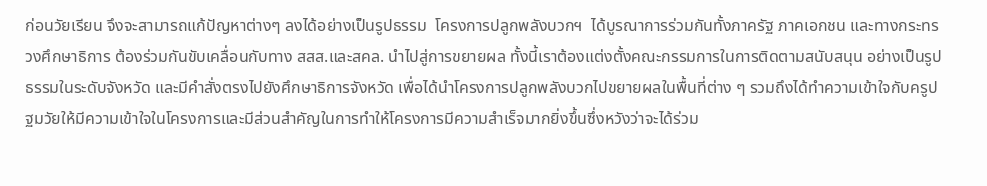ก่อนวัยเรียน จึงจะสามารถแก้ปัญหาต่างๆ ลงได้อย่างเป็นรูปธรรม  โครงการปลูกพลังบวกฯ  ได้บูรณาการร่วมกันทั้งภาครัฐ ภาคเอกชน และทางกระทรวงศึกษาธิการ ต้องร่วมกันขับเคลื่อนกับทาง สสส.และสคล. นำไปสู่การขยายผล ทั้งนี้เราต้องแต่งตั้งคณะกรรมการในการติดตามสนับสนุน อย่างเป็นรูปธรรมในระดับจังหวัด และมีคำสั่งตรงไปยังศึกษาธิการจังหวัด เพื่อได้นำโครงการปลูกพลังบวกไปขยายผลในพื้นที่ต่าง ๆ รวมถึงได้ทำความเข้าใจกับครูปฐมวัยให้มีความเข้าใจในโครงการและมีส่วนสำคัญในการทำให้โครงการมีความสำเร็จมากยิ่งขึ้นซึ่งหวังว่าจะได้ร่วม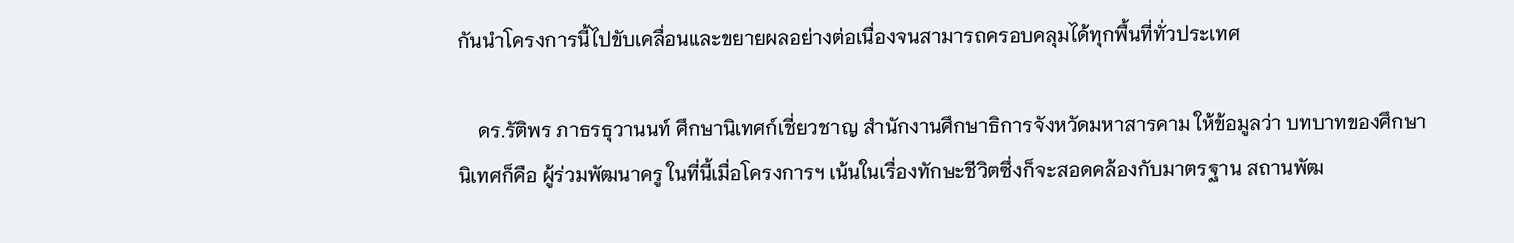กันนำโครงการนี้ไปขับเคลื่อนและขยายผลอย่างต่อเนื่องจนสามารถครอบคลุมได้ทุกพื้นที่ทั่วประเทศ

    ดร.รัติพร ภาธรธุวานนท์ ศึกษานิเทศก์เชี่ยวชาญ สำนักงานศึกษาธิการจังหวัดมหาสารคาม ให้ข้อมูลว่า บทบาทของศึกษานิเทศก็คือ ผู้ร่วมพัฒนาครู ในที่นี้เมื่อโครงการฯ เน้นในเรื่องทักษะชีวิตซึ่งก็จะสอดคล้องกับมาตรฐาน สถานพัฒ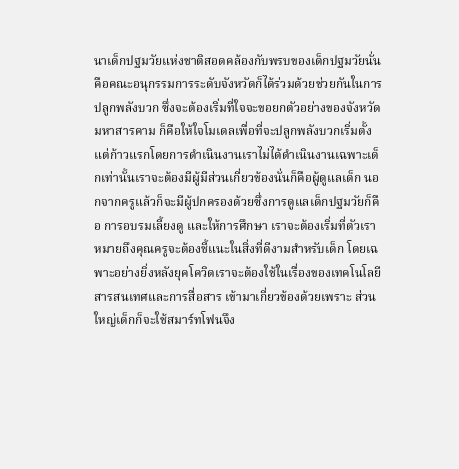นาเด็กปฐมวัยแห่งชาติสอดคล้องกับพรบของเด็กปฐมวัยนั่นคือคณะอนุกรรมการระดับจังหวัดก็ได้ร่วมด้วยช่วยกันในการปลูกพลังบวก ซึ่งจะต้องเริ่มที่ใจจะขอยกตัวอย่างของจังหวัดมหาสารคาม ก็คือให้ใจโมเดลเพื่อที่จะปลูกพลังบวกเริ่มตั้งแต่ก้าวแรกโดยการดำเนินงานเราไม่ได้ดำเนินงานเฉพาะเด็กเท่านั้นเราจะต้องมีผู้มีส่วนเกี่ยวข้องนั่นก็คือผู้ดูแลเด็ก นอกจากครูแล้วก็จะมีผู้ปกครองด้วยซึ่งการดูแลเด็กปฐมวัยก็คือ การอบรมเลี้ยงดู และให้การศึกษา เราจะต้องเริ่มที่ตัวเราหมายถึงคุณครูจะต้องชี้แนะในสิ่งที่ดีงามสำหรับเด็ก โดยเฉพาะอย่างยิ่งหลังยุคโควิดเราจะต้องใช้ในเรื่องของเทคโนโลยีสารสนเทศและการสื่อสาร เข้ามาเกี่ยวข้องด้วยเพราะ ส่วนใหญ่เด็กก็จะใช้สมาร์ทโฟนจึง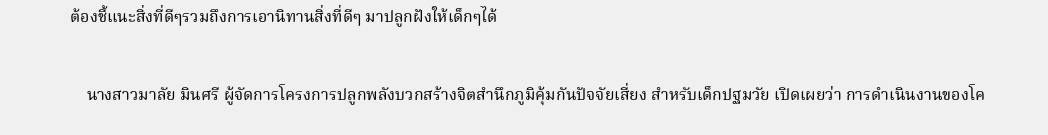ต้องชี้แนะสิ่งที่ดีๆรวมถึงการเอานิทานสิ่งที่ดีๆ มาปลูกฝังให้เด็กๆได้

    นางสาวมาลัย มินศรี ผู้จัดการโครงการปลูกพลังบวกสร้างจิตสำนึกภูมิคุ้มกันปัจจัยเสี่ยง สำหรับเด็กปฐมวัย เปิดเผยว่า การดำเนินงานของโค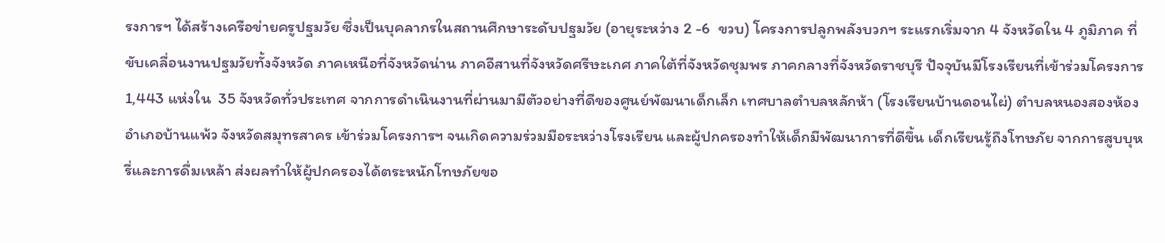รงการฯ ได้สร้างเครือข่ายครูปฐมวัย ซึ่งเป็นบุคลากรในสถานศึกษาระดับปฐมวัย (อายุระหว่าง 2 -6  ขวบ) โครงการปลูกพลังบวกฯ ระแรกเริ่มจาก 4 จังหวัดใน 4 ภูมิภาค ที่ขับเคลื่อนงานปฐมวัยทั้งจังหวัด ภาคเหนือที่จังหวัดน่าน ภาคอีสานที่จังหวัดศรีษะเกศ ภาคใต้ที่จังหวัดชุมพร ภาคกลางที่จังหวัดราชบุรี ปัจจุบันมีโรงเรียนที่เข้าร่วมโครงการ 1,443 แห่งใน  35 จังหวัดทั่วประเทศ จากการดำเนินงานที่ผ่านมามีตัวอย่างที่ดีของศูนย์พัฒนาเด็กเล็ก เทศบาลตำบลหลักห้า (โรงเรียนบ้านดอนไผ่) ตำบลหนองสองห้อง อำเภอบ้านแพ้ว จังหวัดสมุทรสาคร เข้าร่วมโครงการฯ จนเกิดความร่วมมือระหว่างโรงเรียน และผู้ปกครองทำให้เด็กมีพัฒนาการที่ดีขึ้น เด็กเรียนรู้ถึงโทษภัย จากการสูบบุหรี่และการดื่มเหล้า ส่งผลทำให้ผู้ปกครองได้ตระหนักโทษภัยขอ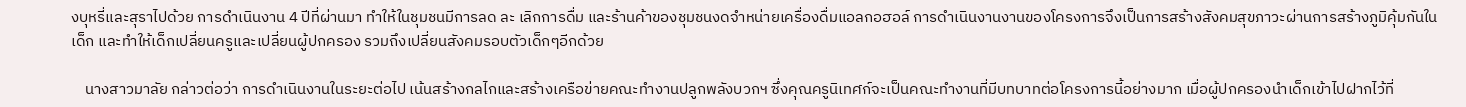งบุหรี่และสุราไปด้วย การดำเนินงาน 4 ปีที่ผ่านมา ทำให้ในชุมชนมีการลด ละ เลิกการดื่ม และร้านค้าของชุมชนงดจำหน่ายเครื่องดื่มแอลกอฮอล์ การดำเนินงานงานของโครงการจึงเป็นการสร้างสังคมสุขภาวะผ่านการสร้างภูมิคุ้มกันในเด็ก และทำให้เด็กเปลี่ยนครูและเปลี่ยนผู้ปกครอง รวมถึงเปลี่ยนสังคมรอบตัวเด็กๆอีกด้วย

    นางสาวมาลัย กล่าวต่อว่า การดำเนินงานในระยะต่อไป เน้นสร้างกลไกและสร้างเครือข่ายคณะทำงานปลูกพลังบวกฯ ซึ่งคุณครูนิเทศก์จะเป็นคณะทำงานที่มีบทบาทต่อโครงการนี้อย่างมาก เมื่อผู้ปกครองนำเด็กเข้าไปฝากไว้ที่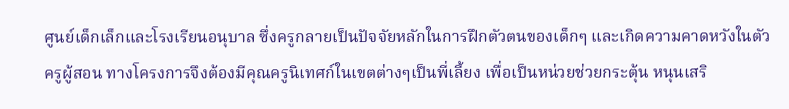ศูนย์เด็กเล็กและโรงเรียนอนุบาล ซึ่งครูกลายเป็นปัจจัยหลักในการฝึกตัวตนของเด็กๆ และเกิดความคาดหวังในตัวครูผู้สอน ทางโครงการจึงต้องมีคุณครูนิเทศก์ในเขตต่างๆเป็นพี่เลี้ยง เพื่อเป็นหน่วยช่วยกระตุ้น หนุนเสริ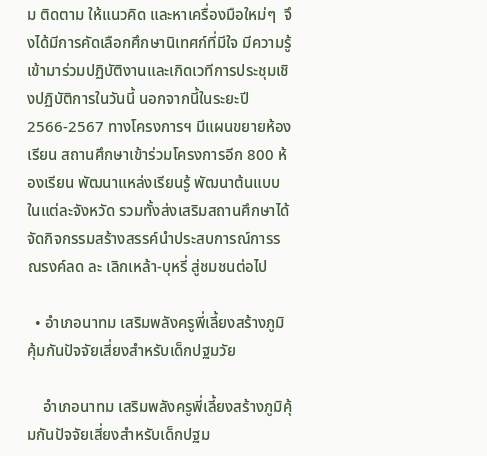ม ติดตาม ให้แนวคิด และหาเครื่องมือใหม่ๆ  จึงได้มีการคัดเลือกศึกษานิเทศก์ที่มีใจ มีความรู้ เข้ามาร่วมปฏิบัติงานและเกิดเวทีการประชุมเชิงปฏิบัติการในวันนี้ นอกจากนี้ในระยะปี 2566-2567 ทางโครงการฯ มีแผนขยายห้องเรียน สถานศึกษาเข้าร่วมโครงการอีก 800 ห้องเรียน พัฒนาแหล่งเรียนรู้ พัฒนาต้นแบบในแต่ละจังหวัด รวมทั้งส่งเสริมสถานศึกษาได้จัดกิจกรรมสร้างสรรค์นำประสบการณ์การรณรงค์ลด ละ เลิกเหล้า-บุหรี่ สู่ชมชนต่อไป

  • อำเภอนาทม เสริมพลังครูพี่เลี้ยงสร้างภูมิคุ้มกันปัจจัยเสี่ยงสำหรับเด็กปฐมวัย

    อำเภอนาทม เสริมพลังครูพี่เลี้ยงสร้างภูมิคุ้มกันปัจจัยเสี่ยงสำหรับเด็กปฐม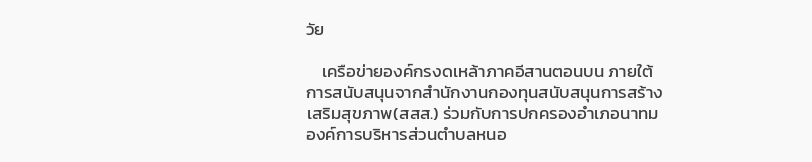วัย

    เครือข่ายองค์กรงดเหล้าภาคอีสานตอนบน ภายใต้การสนับสนุนจากสำนักงานกองทุนสนับสนุนการสร้างเสริมสุขภาพ(สสส.) ร่วมกับการปกครองอำเภอนาทม องค์การบริหารส่วนตำบลหนอ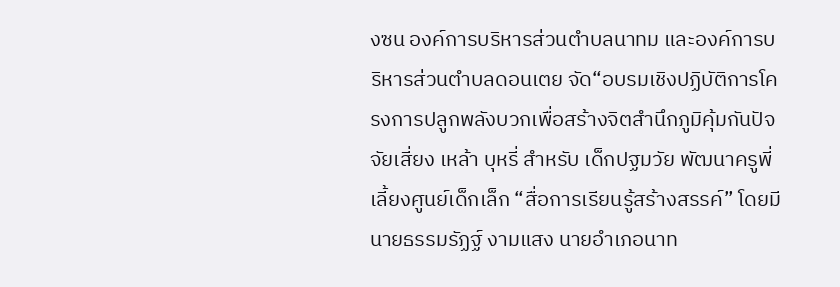งซน องค์การบริหารส่วนตำบลนาทม และองค์การบริหารส่วนตำบลดอนเตย จัด“อบรมเชิงปฏิบัติการโครงการปลูกพลังบวกเพื่อสร้างจิตสำนึกภูมิคุ้มกันปัจจัยเสี่ยง เหล้า บุหรี่ สำหรับ เด็กปฐมวัย พัฒนาครูพี่เลี้ยงศูนย์เด็กเล็ก “สื่อการเรียนรู้สร้างสรรค์” โดยมีนายธรรมรัฏฐ์ งามแสง นายอำเภอนาท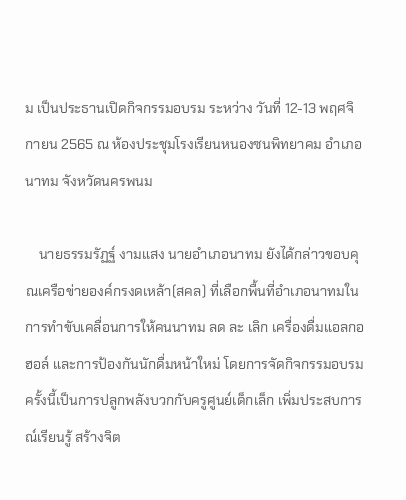ม เป็นประธานเปิดกิจกรรมอบรม ระหว่าง วันที่ 12-13 พฤศจิกายน 2565 ณ ห้องประชุมโรงเรียนหนองซนพิทยาคม อำเภอนาทม จังหวัดนครพนม

    นายธรรมรัฏฐ์ งามแสง นายอำเภอนาทม ยังได้กล่าวขอบคุณเครือข่ายองค์กรงดเหล้า(สคล) ที่เลือกพื้นที่อำเภอนาทมในการทำขับเคลื่อนการให้คนนาทม ลด ละ เลิก เครื่องดื่มแอลกอฮอล์ และการป้องกันนักดื่มหน้าใหม่ โดยการจัดกิจกรรมอบรมครั้งนี้เป็นการปลูกพลังบวกกับครูศูนย์เด็กเล็ก เพิ่มประสบการณ์เรียนรู้ สร้างจิต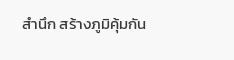สำนึก สร้างภูมิคุ้มกัน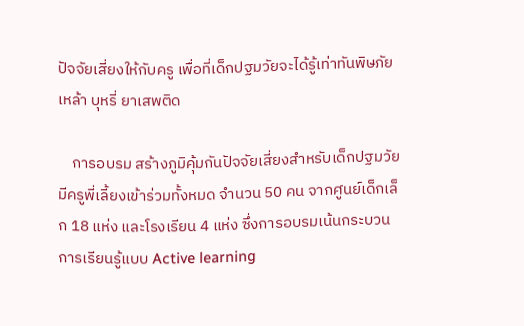ปัจจัยเสี่ยงให้กับครู เพื่อที่เด็กปฐมวัยจะได้รู้เท่าทันพิษภัยเหล้า บุหรี่ ยาเสพติด

    การอบรม สร้างภูมิคุ้มกันปัจจัยเสี่ยงสำหรับเด็กปฐมวัย มีครูพี่เลี้ยงเข้าร่วมทั้งหมด จำนวน 50 คน จากศูนย์เด็กเล็ก 18 แห่ง และโรงเรียน 4 แห่ง ซึ่งการอบรมเน้นกระบวนการเรียนรู้แบบ Active learning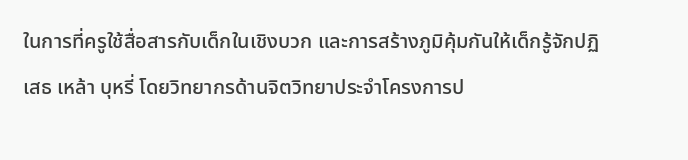ในการที่ครูใช้สื่อสารกับเด็กในเชิงบวก และการสร้างภูมิคุ้มกันให้เด็กรู้จักปฏิเสธ เหล้า บุหรี่ โดยวิทยากรด้านจิตวิทยาประจำโครงการป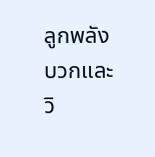ลูกพลังบวกและวิ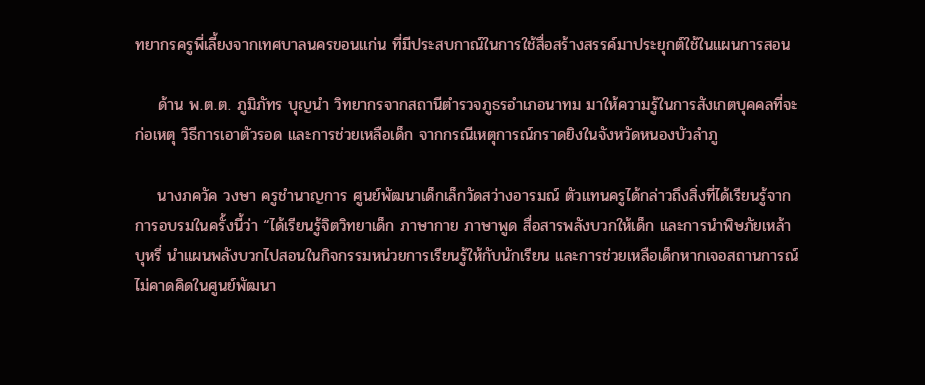ทยากรครูพี่เลี้ยงจากเทศบาลนครขอนแก่น ที่มีประสบกาณ์ในการใช้สื่อสร้างสรรค์มาประยุกต์ใช้ในแผนการสอน

    ด้าน พ.ต.ต. ภูมิภัทร บุญนำ วิทยากรจากสถานีตำรวจภูธรอำเภอนาทม มาให้ความรู้ในการสังเกตบุคคลที่จะก่อเหตุ วิธีการเอาตัวรอด และการช่วยเหลือเด็ก จากกรณีเหตุการณ์กราดยิงในจังหวัดหนองบัวลำภู

    นางภควัค วงษา ครูชำนาญการ ศูนย์พัฒนาเด็กเล็กวัดสว่างอารมณ์ ตัวแทนครูได้กล่าวถึงสิ่งที่ได้เรียนรู้จากการอบรมในครั้งนี้ว่า “ได้เรียนรู้จิตวิทยาเด็ก ภาษากาย ภาษาพูด สื่อสารพลังบวกให้เด็ก และการนำพิษภัยเหล้า บุหรี่ นำแผนพลังบวกไปสอนในกิจกรรมหน่วยการเรียนรู้ให้กับนักเรียน และการช่วยเหลือเด็กหากเจอสถานการณ์ไม่คาดคิดในศูนย์พัฒนา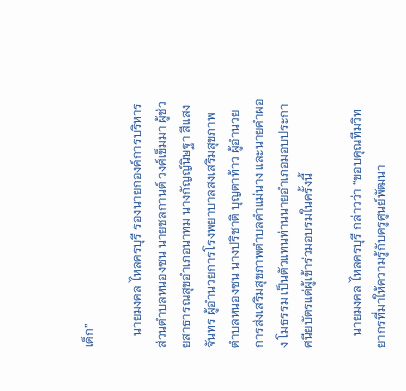เด็ก”

    นายมงคล ไหลครบุรี รองนายกองค์การบริหารส่วนตำบลหนองซน นายชลกานต์ วงศ์เข็มมา ผู้ช่วยสาธารณสุขอำเภอนาทม นางกัญญ์นิษฐา สีแสงจันทร ผู้อำนวยการโรงพยาบาลสงเสริมสุขภาพตำบลหนองซน นางปริชาติ บุญตาท้าว ผู้อำนวยการส่งเสริมสุขภาพตำบลคำแม่นาง และนายคำผอง โมธรรม เป็นตัวแทนท่านนายอำเภอมอบประกาศนียบัตรแด่ผู้เข้าร่วมอบรมในครั้งนี้

    นายมงคล ไหลครบุรี กล่าวว่า “ขอบคุณทีมวิทยากรที่มาให้ความรู้กับครูศูนย์พัฒนา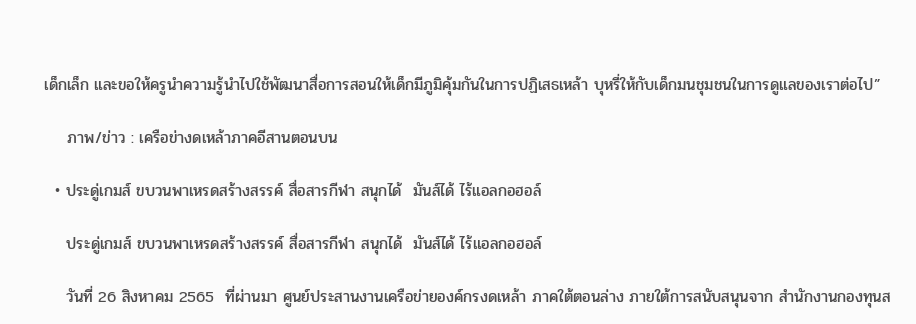เด็กเล็ก และขอให้ครูนำความรู้นำไปใช้พัฒนาสื่อการสอนให้เด็กมีภูมิคุ้มกันในการปฏิเสธเหล้า บุหรี่ให้กับเด็กมนชุมชนในการดูแลของเราต่อไป”

    ภาพ/ข่าว : เครือข่างดเหล้าภาคอีสานตอนบน

  • ประดู่เกมส์ ขบวนพาเหรดสร้างสรรค์ สื่อสารกีฬา สนุกได้  มันส์ได้ ไร้แอลกอฮอล์

    ประดู่เกมส์ ขบวนพาเหรดสร้างสรรค์ สื่อสารกีฬา สนุกได้  มันส์ได้ ไร้แอลกอฮอล์

    วันที่ 26 สิงหาคม 2565  ที่ผ่านมา ศูนย์ประสานงานเครือข่ายองค์กรงดเหล้า ภาคใต้ตอนล่าง ภายใต้การสนับสนุนจาก สำนักงานกองทุนส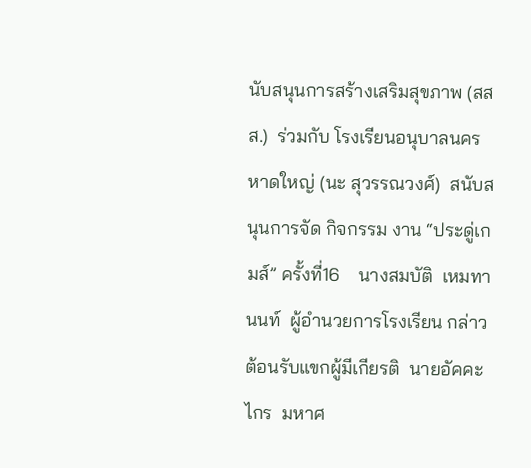นับสนุนการสร้างเสริมสุขภาพ (สสส.)  ร่วมกับ โรงเรียนอนุบาลนครหาดใหญ่ (นะ สุวรรณวงศ์)  สนับสนุนการจัด กิจกรรม งาน “ประดู่เกมส์” ครั้งที่16    นางสมบัติ  เหมทานนท์  ผู้อำนวยการโรงเรียน กล่าวต้อนรับแขกผู้มีเกียรติ  นายอัคคะไกร  มหาศ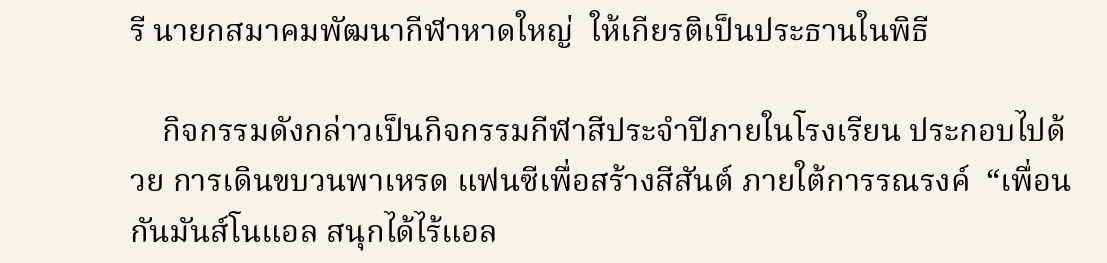รี นายกสมาคมพัฒนากีฬาหาดใหญ่  ให้เกียรติเป็นประธานในพิธี

    กิจกรรมดังกล่าวเป็นกิจกรรมกีฬาสีประจำปีภายในโรงเรียน ประกอบไปด้วย การเดินขบวนพาเหรด แฟนซีเพื่อสร้างสีสันต์ ภายใต้การรณรงค์  “เพื่อนกันมันส์โนแอล สนุกได้ไร้แอล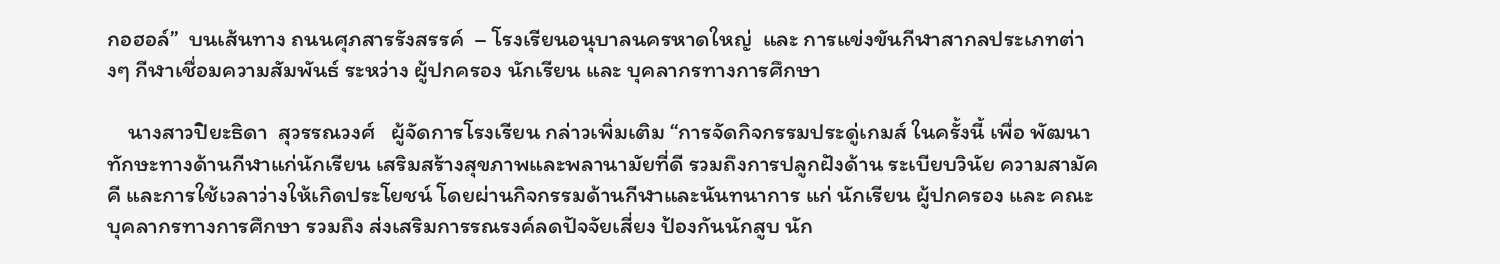กอฮอล์”  บนเส้นทาง ถนนศุภสารรังสรรค์  – โรงเรียนอนุบาลนครหาดใหญ่  และ การแข่งขันกีฬาสากลประเภทต่างๆ กีฬาเชื่อมความสัมพันธ์ ระหว่าง ผู้ปกครอง นักเรียน และ บุคลากรทางการศึกษา

    นางสาวปิยะธิดา  สุวรรณวงศ์   ผู้จัดการโรงเรียน กล่าวเพิ่มเติม “การจัดกิจกรรมประดู่เกมส์ ในครั้งนี้ เพื่อ พัฒนาทักษะทางด้านกีฬาแก่นักเรียน เสริมสร้างสุขภาพและพลานามัยที่ดี รวมถึงการปลูกฝังด้าน ระเบียบวินัย ความสามัคคี และการใช้เวลาว่างให้เกิดประโยชน์ โดยผ่านกิจกรรมด้านกีฬาและนันทนาการ แก่ นักเรียน ผู้ปกครอง และ คณะบุคลากรทางการศึกษา รวมถึง ส่งเสริมการรณรงค์ลดปัจจัยเสี่ยง ป้องกันนักสูบ นัก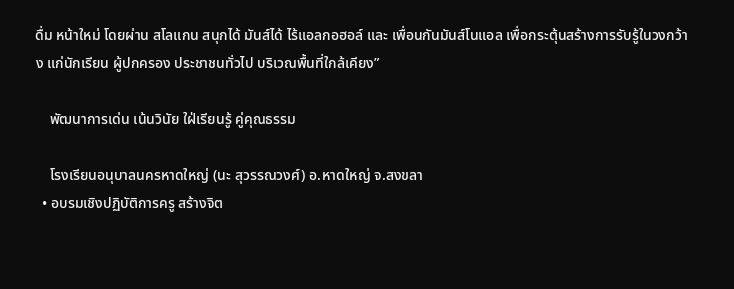ดื่ม หน้าใหม่ โดยผ่าน สโลแกน สนุกได้ มันส์ได้ ไร้แอลกอฮอล์ และ เพื่อนกันมันส์โนแอล เพื่อกระตุ้นสร้างการรับรู้ในวงกว้าง แก่นักเรียน ผู้ปกครอง ประชาชนทั่วไป บริเวณพื้นที่ใกล้เคียง”

    พัฒนาการเด่น เน้นวินัย ใฝ่เรียนรู้ คู่คุณธรรม

    โรงเรียนอนุบาลนครหาดใหญ่ (นะ สุวรรณวงศ์) อ.หาดใหญ่ จ.สงขลา
  • อบรมเชิงปฏิบัติการครู สร้างจิต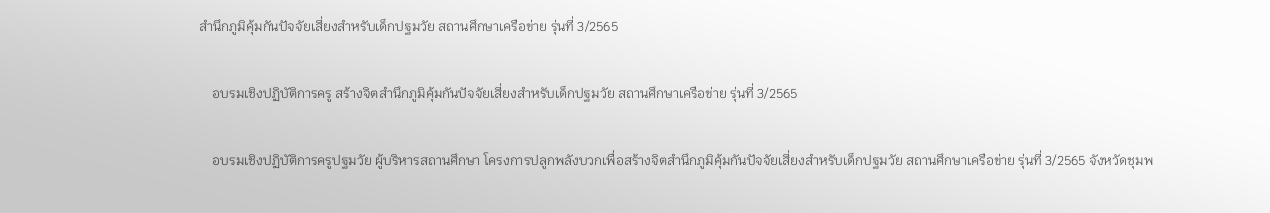สำนึกภูมิคุ้มกันปัจจัยเสี่ยงสำหรับเด็กปฐมวัย สถานศึกษาเครือข่าย รุ่นที่ 3/2565

    อบรมเชิงปฏิบัติการครู สร้างจิตสำนึกภูมิคุ้มกันปัจจัยเสี่ยงสำหรับเด็กปฐมวัย สถานศึกษาเครือข่าย รุ่นที่ 3/2565

    อบรมเชิงปฏิบัติการครูปฐมวัย ผู้บริหารสถานศึกษา โครงการปลูกพลังบวกเพื่อสร้างจิตสำนึกภูมิคุ้มกันปัจจัยเสี่ยงสำหรับเด็กปฐมวัย สถานศึกษาเครือข่าย รุ่นที่ 3/2565 จังหวัดชุมพ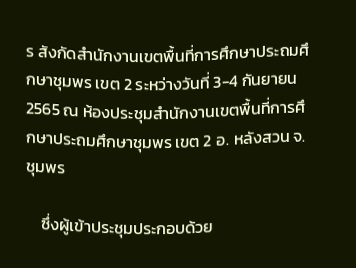ร สังกัดสำนักงานเขตพื้นที่การศึกษาประถมศึกษาชุมพร เขต 2 ระหว่างวันที่ 3-4 กันยายน 2565 ณ ห้องประชุมสำนักงานเขตพื้นที่การศึกษาประถมศึกษาชุมพร เขต 2 อ. หลังสวน จ. ชุมพร

    ซึ่งผู้เข้าประชุมประกอบด้วย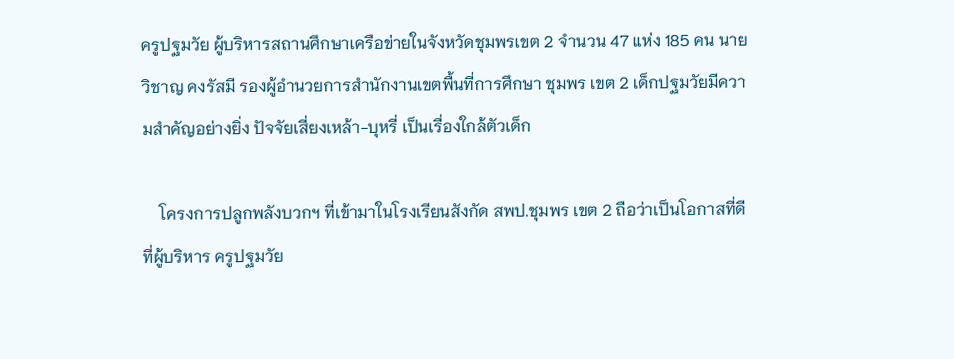ครูปฐมวัย ผู้บริหารสถานศึกษาเครือข่ายในจังหวัดชุมพรเขต 2 จำนวน 47 แห่ง 185 คน นายวิชาญ คงรัสมี รองผู้อำนวยการสำนักงานเขตพื้นที่การศึกษา ชุมพร เขต 2 เด็กปฐมวัยมีความสำคัญอย่างยิ่ง ปัจจัยเสี่ยงเหล้า-บุหรี่ เป็นเรื่องใกล้ตัวเด็ก

    โครงการปลูกพลังบวกฯ ที่เข้ามาในโรงเรียนสังกัด สพป.ชุมพร เขต 2 ถือว่าเป็นโอกาสที่ดีที่ผู้บริหาร ครูปฐมวัย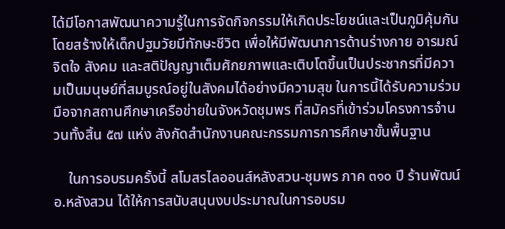ได้มีโอกาสพัฒนาความรู้ในการจัดกิจกรรมให้เกิดประโยชน์และเป็นภูมิคุ้มกันโดยสร้างให้เด็กปฐมวัยมีทักษะชีวิต เพื่อให้มีพัฒนาการด้านร่างกาย อารมณ์ จิตใจ สังคม และสติปัญญาเต็มศักยภาพและเติบโตขึ้นเป็นประชากรที่มีความเป็นมนุษย์ที่สมบูรณ์อยู่ในสังคมได้อย่างมีความสุข ในการนี้ได้รับความร่วมมือจากสถานศึกษาเครือข่ายในจังหวัดชุมพร ที่สมัครที่เข้าร่วมโครงการจำนวนทั้งสิ้น ๕๗ แห่ง สังกัดสำนักงานคณะกรรมการการศึกษาขั้นพื้นฐาน

    ในการอบรมครั้งนี้ สโมสรไลออนส์หลังสวน-ชุมพร ภาค ๓๑๐ ปี ร้านพัฒน์ อ.หลังสวน ได้ให้การสนับสนุนงบประมาณในการอบรม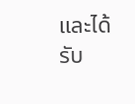และได้รับ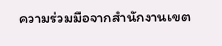ความร่วมมือจากสำนักงานเขต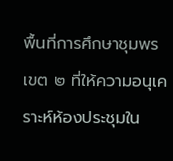พื้นที่การศึกษาชุมพร เขต ๒ ที่ให้ความอนุเคราะห์ห้องประชุมใน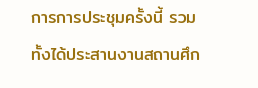การการประชุมครั้งนี้ รวมทั้งได้ประสานงานสถานศึก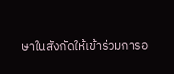ษาในสังกัดให้เข้าร่วมการอ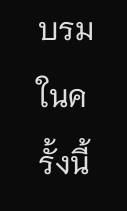บรมในครั้งนี้